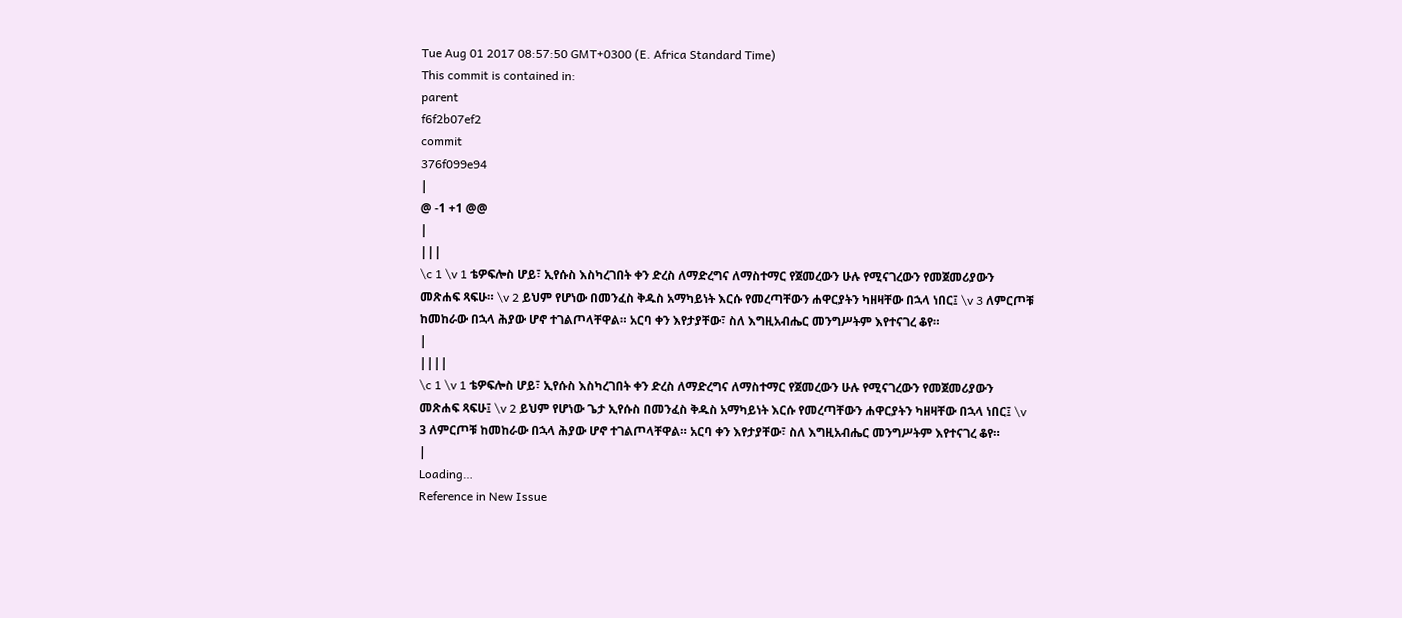Tue Aug 01 2017 08:57:50 GMT+0300 (E. Africa Standard Time)
This commit is contained in:
parent
f6f2b07ef2
commit
376f099e94
|
@ -1 +1 @@
|
|||
\c 1 \v 1 ቴዎፍሎስ ሆይ፣ ኢየሱስ እስካረገበት ቀን ድረስ ለማድረግና ለማስተማር የጀመረውን ሁሉ የሚናገረውን የመጀመሪያውን መጽሐፍ ጻፍሁ። \v 2 ይህም የሆነው በመንፈስ ቅዱስ አማካይነት እርሱ የመረጣቸውን ሐዋርያትን ካዘዛቸው በኋላ ነበር፤ \v 3 ለምርጦቹ ከመከራው በኋላ ሕያው ሆኖ ተገልጦላቸዋል። አርባ ቀን እየታያቸው፣ ስለ እግዚአብሔር መንግሥትም እየተናገረ ቆየ።
|
||||
\c 1 \v 1 ቴዎፍሎስ ሆይ፣ ኢየሱስ እስካረገበት ቀን ድረስ ለማድረግና ለማስተማር የጀመረውን ሁሉ የሚናገረውን የመጀመሪያውን መጽሐፍ ጻፍሁ፤ \v 2 ይህም የሆነው ጌታ ኢየሱስ በመንፈስ ቅዱስ አማካይነት እርሱ የመረጣቸውን ሐዋርያትን ካዘዛቸው በኋላ ነበር፤ \v 3 ለምርጦቹ ከመከራው በኋላ ሕያው ሆኖ ተገልጦላቸዋል። አርባ ቀን እየታያቸው፣ ስለ እግዚአብሔር መንግሥትም እየተናገረ ቆየ።
|
Loading…
Reference in New Issue